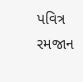પવિત્ર રમજાન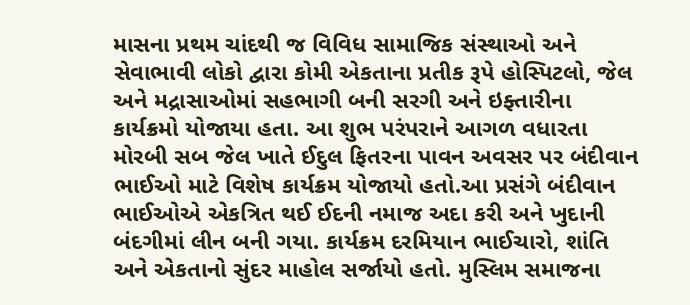માસના પ્રથમ ચાંદથી જ વિવિધ સામાજિક સંસ્થાઓ અને સેવાભાવી લોકો દ્વારા કોમી એકતાના પ્રતીક રૂપે હોસ્પિટલો, જેલ અને મદ્રાસાઓમાં સહભાગી બની સરગી અને ઇફ્તારીના કાર્યક્રમો યોજાયા હતા. આ શુભ પરંપરાને આગળ વધારતા મોરબી સબ જેલ ખાતે ઈદુલ ફિતરના પાવન અવસર પર બંદીવાન ભાઈઓ માટે વિશેષ કાર્યક્રમ યોજાયો હતો.આ પ્રસંગે બંદીવાન ભાઈઓએ એકત્રિત થઈ ઈદની નમાજ અદા કરી અને ખુદાની બંદગીમાં લીન બની ગયા. કાર્યક્રમ દરમિયાન ભાઈચારો, શાંતિ અને એકતાનો સુંદર માહોલ સર્જાયો હતો. મુસ્લિમ સમાજના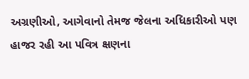અગ્રણીઓ, આગેવાનો તેમજ જેલના અધિકારીઓ પણ હાજર રહી આ પવિત્ર ક્ષણના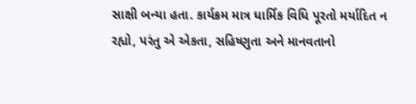સાક્ષી બન્યા હતા. કાર્યક્રમ માત્ર ધાર્મિક વિધિ પૂરતો મર્યાદિત ન રહ્યો, પરંતુ એ એકતા, સહિષ્ણુતા અને માનવતાનો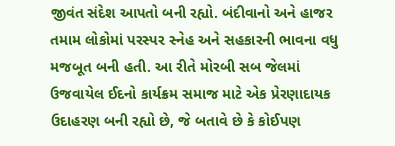જીવંત સંદેશ આપતો બની રહ્યો. બંદીવાનો અને હાજર તમામ લોકોમાં પરસ્પર સ્નેહ અને સહકારની ભાવના વધુ મજબૂત બની હતી. આ રીતે મોરબી સબ જેલમાં ઉજવાયેલ ઈદનો કાર્યક્રમ સમાજ માટે એક પ્રેરણાદાયક ઉદાહરણ બની રહ્યો છે, જે બતાવે છે કે કોઈપણ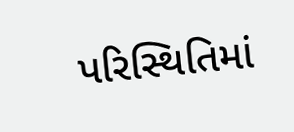પરિસ્થિતિમાં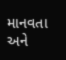માનવતા અને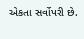એકતા સર્વોપરી છે.